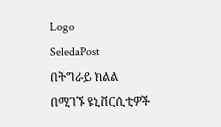Logo
SeledaPost
በትግራይ ክልል በሚገኙ ዩኒቨርሲቲዎች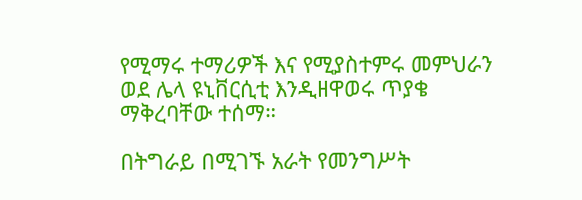የሚማሩ ተማሪዎች እና የሚያስተምሩ መምህራን ወደ ሌላ ዩኒቨርሲቲ እንዲዘዋወሩ ጥያቄ ማቅረባቸው ተሰማ።

በትግራይ በሚገኙ አራት የመንግሥት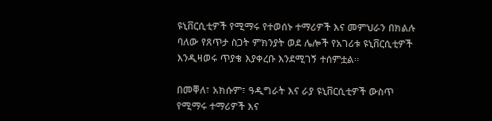ዩኒቨርሲቲዎች የሚማሩ የተወሰኑ ተማሪዎች እና መምህራን በክልሉ ባለው የጸጥታ ስጋት ምክንያት ወደ ሌሎች የአገሪቱ ዩኒቨርሲቲዎች እንዲዛወሩ ጥያቄ እያቀረቡ እንደሚገኝ ተሰምቷል።

በመቐለ፣ አክሱም፣ ዓዲግራት እና ራያ ዩኒቨርሲቲዎች ውስጥ የሚማሩ ተማሪዎች እና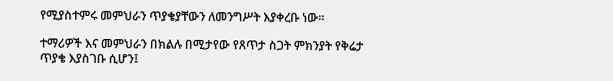የሚያስተምሩ መምህራን ጥያቄያቸውን ለመንግሥት እያቀረቡ ነው።

ተማሪዎች እና መምህራን በክልሉ በሚታየው የጸጥታ ስጋት ምክንያት የቅሬታ ጥያቄ እያስገቡ ሲሆን፤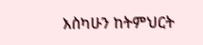እስካሁን ከትምህርት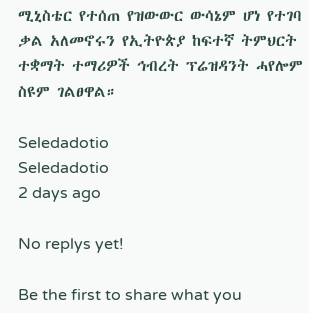ሚኒስቴር የተሰጠ የዝውውር ውሳኔም ሆነ የተገባ ቃል አለመኖሩን የኢትዮጵያ ከፍተኛ ትምህርት ተቋማት ተማሪዎች ኅብረት ፕሬዝዳንት ሓየሎም ስዩም ገልፀዋል።

Seledadotio
Seledadotio
2 days ago

No replys yet!

Be the first to share what you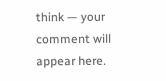think — your comment will appear here.